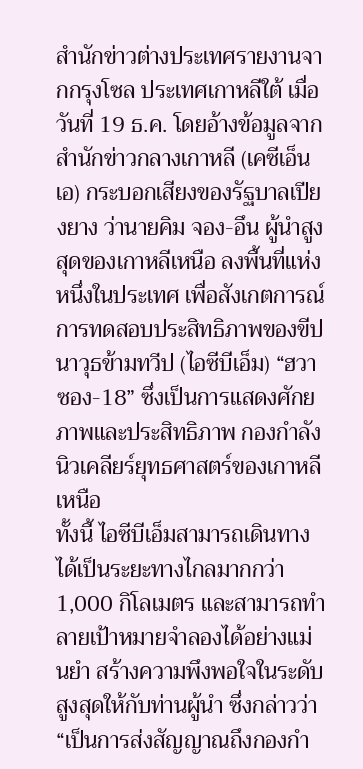สำนักข่าวต่างประเทศรายงานจากกรุงโซล ประเทศเกาหลีใต้ เมื่อวันที่ 19 ธ.ค. โดยอ้างข้อมูลจากสำนักข่าวกลางเกาหลี (เคซีเอ็นเอ) กระบอกเสียงของรัฐบาลเปียงยาง ว่านายคิม จอง-อึน ผู้นำสูงสุดของเกาหลีเหนือ ลงพื้นที่แห่งหนึ่งในประเทศ เพื่อสังเกตการณ์การทดสอบประสิทธิภาพของขีปนาวุธข้ามทวีป (ไอซีบีเอ็ม) “ฮวาซอง-18” ซึ่งเป็นการแสดงศักยภาพและประสิทธิภาพ กองกำลังนิวเคลียร์ยุทธศาสตร์ของเกาหลีเหนือ
ทั้งนี้ ไอซีบีเอ็มสามารถเดินทางได้เป็นระยะทางไกลมากกว่า 1,000 กิโลเมตร และสามารถทำลายเป้าหมายจำลองได้อย่างแม่นยำ สร้างความพึงพอใจในระดับสูงสุดให้กับท่านผู้นำ ซึ่งกล่าวว่า “เป็นการส่งสัญญาณถึงกองกำ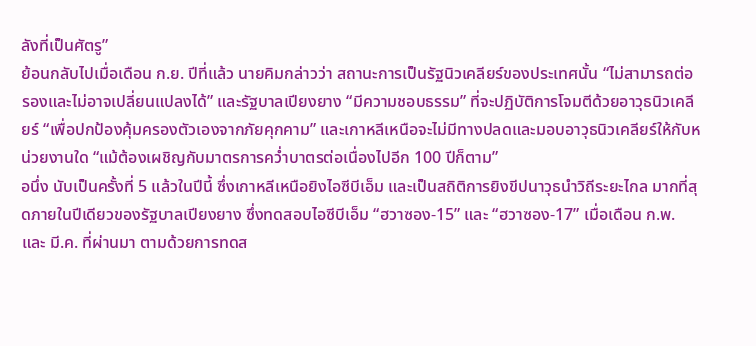ลังที่เป็นศัตรู”
ย้อนกลับไปเมื่อเดือน ก.ย. ปีที่แล้ว นายคิมกล่าวว่า สถานะการเป็นรัฐนิวเคลียร์ของประเทศนั้น “ไม่สามารถต่อรองและไม่อาจเปลี่ยนแปลงได้” และรัฐบาลเปียงยาง “มีความชอบธรรม” ที่จะปฏิบัติการโจมตีด้วยอาวุธนิวเคลียร์ “เพื่อปกป้องคุ้มครองตัวเองจากภัยคุกคาม” และเกาหลีเหนือจะไม่มีทางปลดและมอบอาวุธนิวเคลียร์ให้กับหน่วยงานใด “แม้ต้องเผชิญกับมาตรการคว่ำบาตรต่อเนื่องไปอีก 100 ปีก็ตาม”
อนึ่ง นับเป็นครั้งที่ 5 แล้วในปีนี้ ซึ่งเกาหลีเหนือยิงไอซีบีเอ็ม และเป็นสถิติการยิงขีปนาวุธนำวิถีระยะไกล มากที่สุดภายในปีเดียวของรัฐบาลเปียงยาง ซึ่งทดสอบไอซีบีเอ็ม “ฮวาซอง-15” และ “ฮวาซอง-17” เมื่อเดือน ก.พ. และ มี.ค. ที่ผ่านมา ตามด้วยการทดส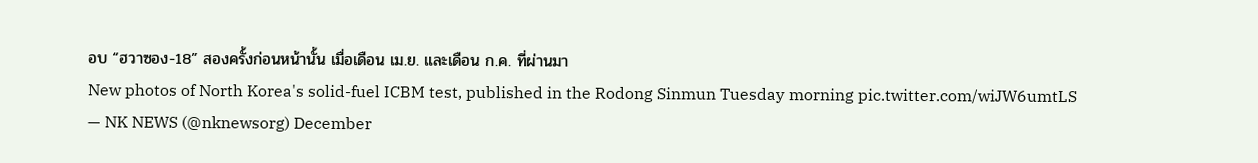อบ “ฮวาซอง-18” สองครั้งก่อนหน้านั้น เมื่อเดือน เม.ย. และเดือน ก.ค. ที่ผ่านมา
New photos of North Korea's solid-fuel ICBM test, published in the Rodong Sinmun Tuesday morning pic.twitter.com/wiJW6umtLS
— NK NEWS (@nknewsorg) December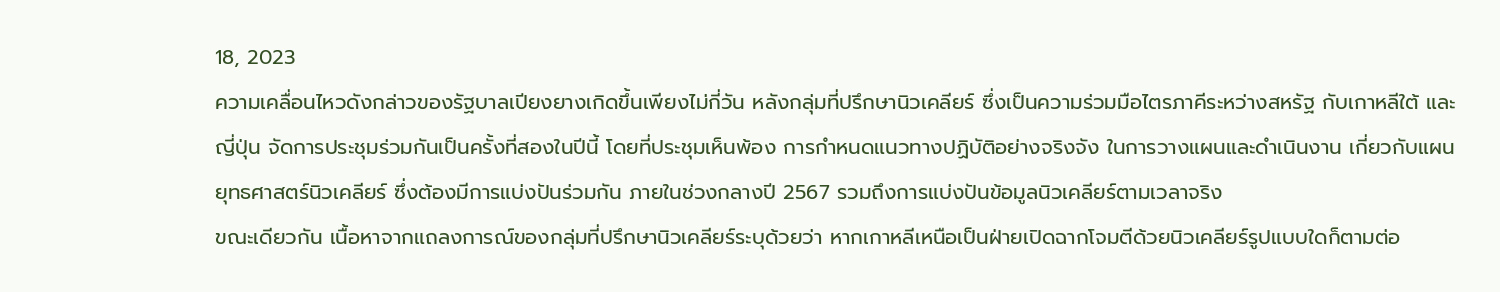18, 2023
ความเคลื่อนไหวดังกล่าวของรัฐบาลเปียงยางเกิดขึ้นเพียงไม่กี่วัน หลังกลุ่มที่ปรึกษานิวเคลียร์ ซึ่งเป็นความร่วมมือไตรภาคีระหว่างสหรัฐ กับเกาหลีใต้ และญี่ปุ่น จัดการประชุมร่วมกันเป็นครั้งที่สองในปีนี้ โดยที่ประชุมเห็นพ้อง การกำหนดแนวทางปฏิบัติอย่างจริงจัง ในการวางแผนและดำเนินงาน เกี่ยวกับแผนยุทธศาสตร์นิวเคลียร์ ซึ่งต้องมีการแบ่งปันร่วมกัน ภายในช่วงกลางปี 2567 รวมถึงการแบ่งปันข้อมูลนิวเคลียร์ตามเวลาจริง
ขณะเดียวกัน เนื้อหาจากแถลงการณ์ของกลุ่มที่ปรึกษานิวเคลียร์ระบุด้วยว่า หากเกาหลีเหนือเป็นฝ่ายเปิดฉากโจมตีด้วยนิวเคลียร์รูปแบบใดก็ตามต่อ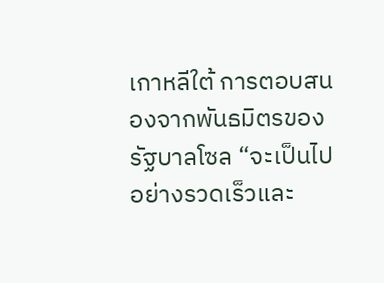เกาหลีใต้ การตอบสนองจากพันธมิตรของรัฐบาลโซล “จะเป็นไปอย่างรวดเร็วและ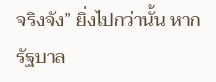จริงจัง” ยิ่งไปกว่านั้น หากรัฐบาล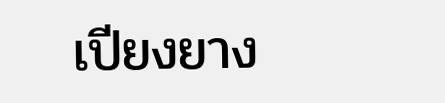เปียงยาง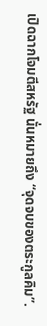เปิดฉากโจมตีสหรัฐ นั่นหมายถึง “จุดจบของตระกูลคิม”.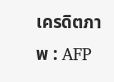เครดิตภาพ : AFP